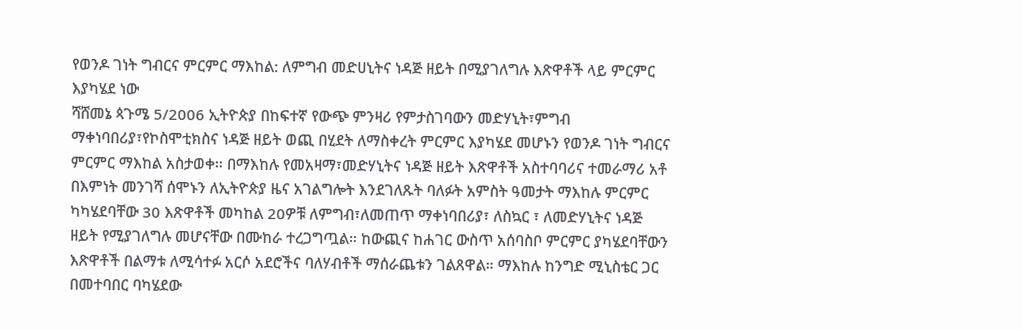የወንዶ ገነት ግብርና ምርምር ማእከል: ለምግብ መድሀኒትና ነዳጅ ዘይት በሚያገለግሉ እጽዋቶች ላይ ምርምር እያካሄደ ነው
ሻሸመኔ ጳጉሜ 5/2006 ኢትዮጵያ በከፍተኛ የውጭ ምንዛሪ የምታስገባውን መድሃኒት፣ምግብ ማቀነባበሪያ፣የኮስሞቲክስና ነዳጅ ዘይት ወጪ በሂደት ለማስቀረት ምርምር እያካሄደ መሆኑን የወንዶ ገነት ግብርና ምርምር ማእከል አስታወቀ። በማእከሉ የመአዛማ፣መድሃኒትና ነዳጅ ዘይት እጽዋቶች አስተባባሪና ተመራማሪ አቶ በእምነት መንገሻ ሰሞኑን ለኢትዮጵያ ዜና አገልግሎት እንደገለጹት ባለፉት አምስት ዓመታት ማእከሉ ምርምር ካካሄደባቸው 30 እጽዋቶች መካከል 20ዎቹ ለምግብ፣ለመጠጥ ማቀነባበሪያ፣ ለስኳር ፣ ለመድሃኒትና ነዳጅ ዘይት የሚያገለግሉ መሆናቸው በሙከራ ተረጋግጧል። ከውጪና ከሐገር ውስጥ አሰባስቦ ምርምር ያካሄደባቸውን እጽዋቶች በልማቱ ለሚሳተፉ አርሶ አደሮችና ባለሃብቶች ማሰራጨቱን ገልጸዋል። ማእከሉ ከንግድ ሚኒስቴር ጋር በመተባበር ባካሄደው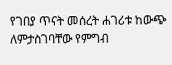የገበያ ጥናት መሰረት ሐገሪቱ ከውጭ ለምታስገባቸው የምግብ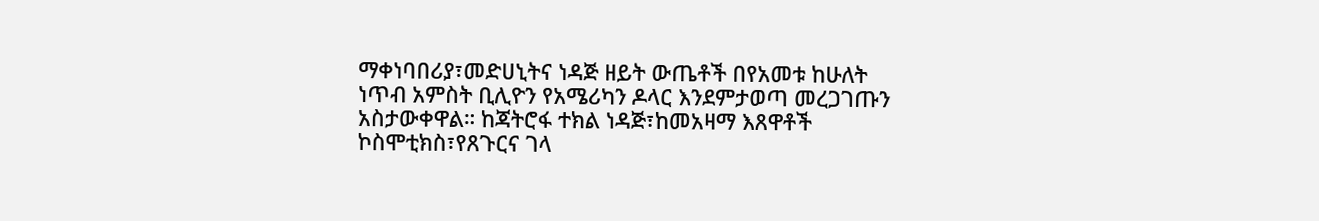ማቀነባበሪያ፣መድሀኒትና ነዳጅ ዘይት ውጤቶች በየአመቱ ከሁለት ነጥብ አምስት ቢሊዮን የአሜሪካን ዶላር እንደምታወጣ መረጋገጡን አስታውቀዋል። ከጃትሮፋ ተክል ነዳጅ፣ከመአዛማ እጸዋቶች ኮስሞቲክስ፣የጸጉርና ገላ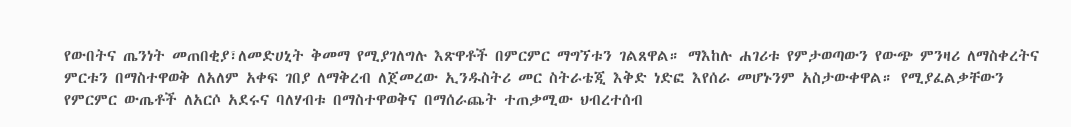የውበትና ጤንነት መጠበቂያ፣ለመድሀኒት ቅመማ የሚያገለግሉ እጽዋቶች በምርምር ማግኘቱን ገልጸዋል። ማእከሉ ሐገሪቱ የምታወጣውን የውጭ ምንዛሪ ለማስቀረትና ምርቱን በማስተዋወቅ ለአለም አቀፍ ገበያ ለማቅረብ ለጀመረው ኢንዱስትሪ መር ስትራቴጂ እቅድ ነድፎ እየሰራ መሆኑንም አስታውቀዋል። የሚያፈልቃቸውን የምርምር ውጤቶች ለአርሶ አደሩና ባለሃብቱ በማስተዋወቅና በማሰራጨት ተጠቃሚው ህብረተሰብ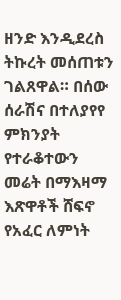ዘንድ እንዲደረስ ትኩረት መሰጠቱን ገልጸዋል። በሰው ሰራሽና በተለያየየ ምክንያት የተራቆተውን መሬት በማእዛማ እጽዋቶች ሸፍኖ የአፈር ለምነት